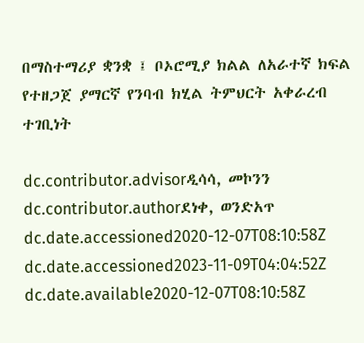በማስተማሪያ ቋንቋ ፤ ቦኦሮሚያ ክልል ለአራተኛ ክፍል የተዘጋጀ ያማርኛ የንባብ ክሂል ትምህርት አቀራረብ ተገቢነት

dc.contributor.advisorዲሳሳ, መኮንን
dc.contributor.authorደነቀ, ወንድአጥ
dc.date.accessioned2020-12-07T08:10:58Z
dc.date.accessioned2023-11-09T04:04:52Z
dc.date.available2020-12-07T08:10:58Z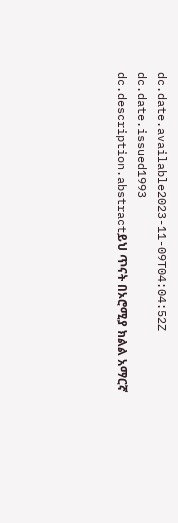dc.date.available2023-11-09T04:04:52Z
dc.date.issued1993
dc.description.abstractይህ ጥናት በኦሮሚያ ክልል አማርኛ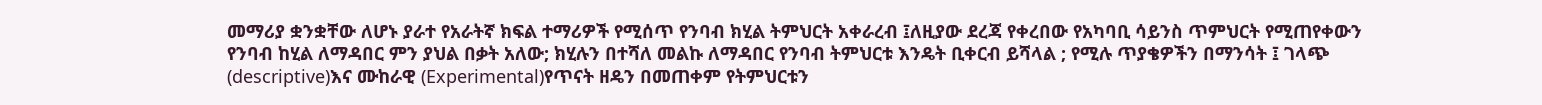መማሪያ ቋንቋቸው ለሆኑ ያራተ የአራትኛ ክፍል ተማሪዎች የሚሰጥ የንባብ ክሂል ትምህርት አቀራረብ ፤ለዚያው ደረጃ የቀረበው የአካባቢ ሳይንስ ጥምህርት የሚጠየቀውን የንባብ ከሂል ለማዳበር ምን ያህል በቃት አለው; ክሂሉን በተሻለ መልኩ ለማዳበር የንባብ ትምህርቱ እንዴት ቢቀርብ ይሻላል ; የሚሉ ጥያቄዎችን በማንሳት ፤ ገላጭ (descriptive)እና ሙከራዊ (Experimental)የጥናት ዘዴን በመጠቀም የትምህርቱን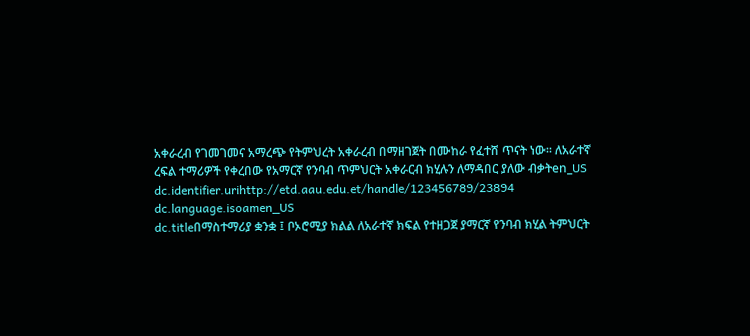አቀራረብ የገመገመና አማረጭ የትምህረት አቀራረብ በማዘገጀት በሙከራ የፈተሸ ጥናት ነው፡፡ ለአራተኛ ረፍል ተማሪዎች የቀረበው የአማርኛ የንባብ ጥምህርት አቀራርብ ክሂሉን ለማዳበር ያለው ብቃትen_US
dc.identifier.urihttp://etd.aau.edu.et/handle/123456789/23894
dc.language.isoamen_US
dc.titleበማስተማሪያ ቋንቋ ፤ ቦኦሮሚያ ክልል ለአራተኛ ክፍል የተዘጋጀ ያማርኛ የንባብ ክሂል ትምህርት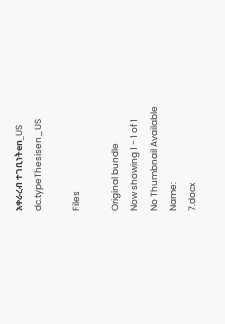አቀራረብ ተገቢነትen_US
dc.typeThesisen_US

Files

Original bundle
Now showing 1 - 1 of 1
No Thumbnail Available
Name:
7.docx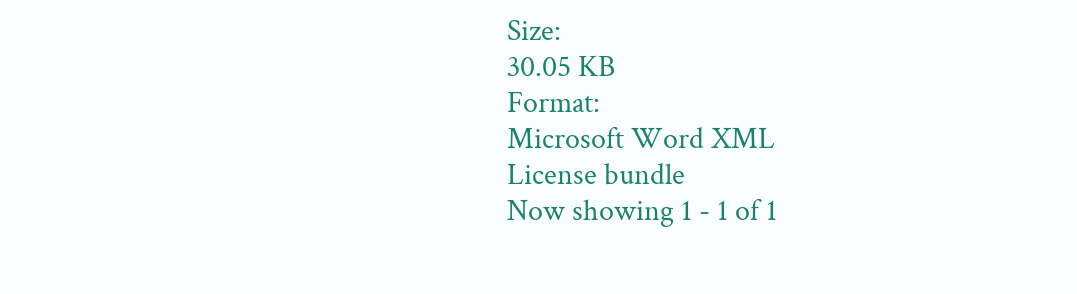Size:
30.05 KB
Format:
Microsoft Word XML
License bundle
Now showing 1 - 1 of 1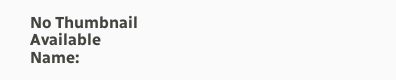No Thumbnail Available
Name: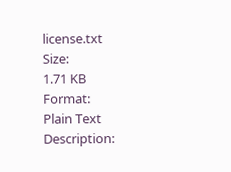license.txt
Size:
1.71 KB
Format:
Plain Text
Description: